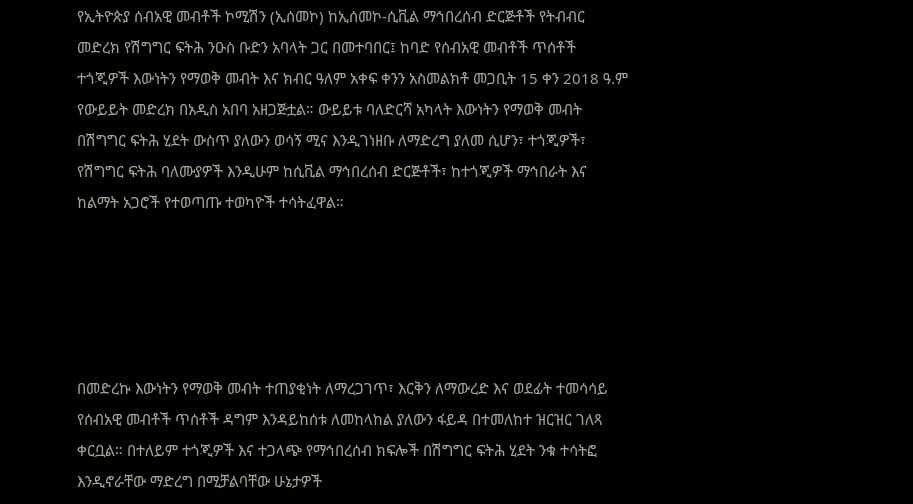የኢትዮጵያ ሰብአዊ መብቶች ኮሚሽን (ኢሰመኮ) ከኢሰመኮ-ሲቪል ማኅበረሰብ ድርጅቶች የትብብር መድረክ የሽግግር ፍትሕ ንዑስ ቡድን አባላት ጋር በመተባበር፤ ከባድ የሰብአዊ መብቶች ጥሰቶች ተጎጂዎች እውነትን የማወቅ መብት እና ክብር ዓለም አቀፍ ቀንን አስመልክቶ መጋቢት 15 ቀን 2018 ዓ.ም የውይይት መድረክ በአዲስ አበባ አዘጋጅቷል። ውይይቱ ባለድርሻ አካላት እውነትን የማወቅ መብት በሽግግር ፍትሕ ሂደት ውስጥ ያለውን ወሳኝ ሚና እንዲገነዘቡ ለማድረግ ያለመ ሲሆን፣ ተጎጂዎች፣ የሽግግር ፍትሕ ባለሙያዎች እንዲሁም ከሲቪል ማኅበረሰብ ድርጅቶች፣ ከተጎጂዎች ማኅበራት እና ከልማት አጋሮች የተወጣጡ ተወካዮች ተሳትፈዋል።





በመድረኩ እውነትን የማወቅ መብት ተጠያቂነት ለማረጋገጥ፣ እርቅን ለማውረድ እና ወደፊት ተመሳሳይ የሰብአዊ መብቶች ጥሰቶች ዳግም እንዳይከሰቱ ለመከላከል ያለውን ፋይዳ በተመለከተ ዝርዝር ገለጻ ቀርቧል። በተለይም ተጎጂዎች እና ተጋላጭ የማኅበረሰብ ክፍሎች በሽግግር ፍትሕ ሂደት ንቁ ተሳትፎ እንዲኖራቸው ማድረግ በሚቻልባቸው ሁኔታዎች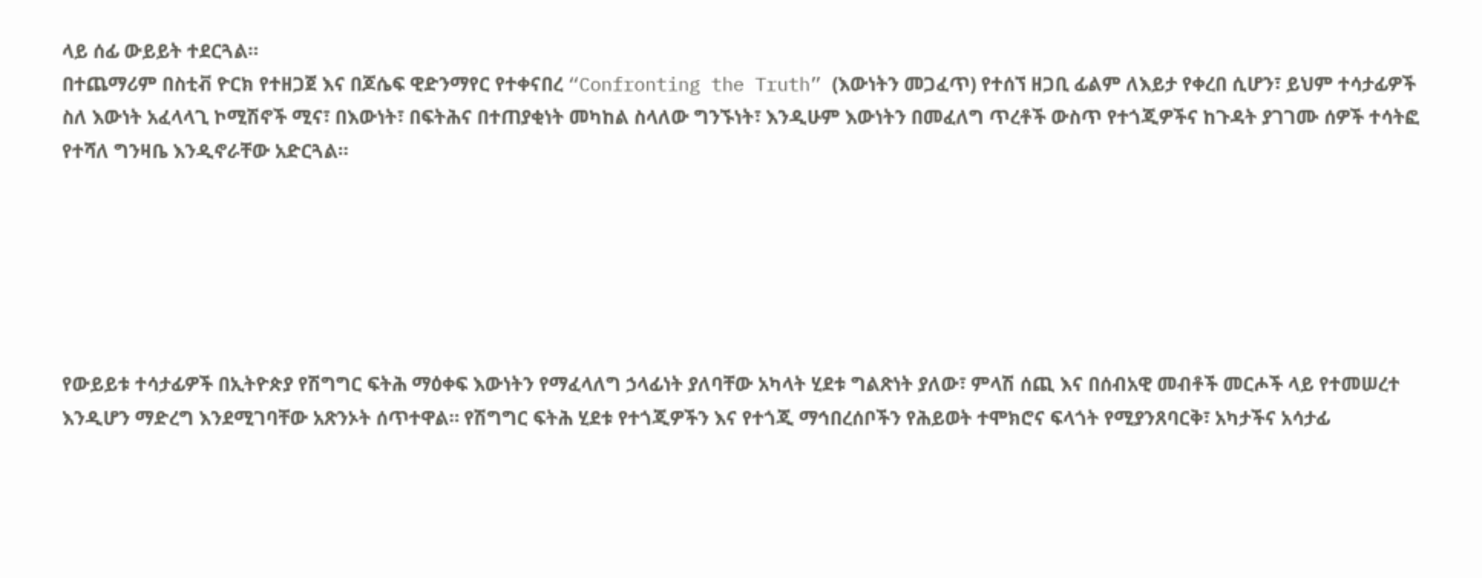ላይ ሰፊ ውይይት ተደርጓል።
በተጨማሪም በስቲቭ ዮርክ የተዘጋጀ እና በጆሴፍ ዊድንማየር የተቀናበረ “Confronting the Truth” (እውነትን መጋፈጥ) የተሰኘ ዘጋቢ ፊልም ለእይታ የቀረበ ሲሆን፣ ይህም ተሳታፊዎች ስለ እውነት አፈላላጊ ኮሚሽኖች ሚና፣ በእውነት፣ በፍትሕና በተጠያቂነት መካከል ስላለው ግንኙነት፣ እንዲሁም እውነትን በመፈለግ ጥረቶች ውስጥ የተጎጂዎችና ከጉዳት ያገገሙ ሰዎች ተሳትፎ የተሻለ ግንዛቤ እንዲኖራቸው አድርጓል።






የውይይቱ ተሳታፊዎች በኢትዮጵያ የሽግግር ፍትሕ ማዕቀፍ እውነትን የማፈላለግ ኃላፊነት ያለባቸው አካላት ሂደቱ ግልጽነት ያለው፣ ምላሽ ሰጪ እና በሰብአዊ መብቶች መርሖች ላይ የተመሠረተ እንዲሆን ማድረግ እንደሚገባቸው አጽንኦት ሰጥተዋል። የሽግግር ፍትሕ ሂደቱ የተጎጂዎችን እና የተጎጂ ማኅበረሰቦችን የሕይወት ተሞክሮና ፍላጎት የሚያንጸባርቅ፣ አካታችና አሳታፊ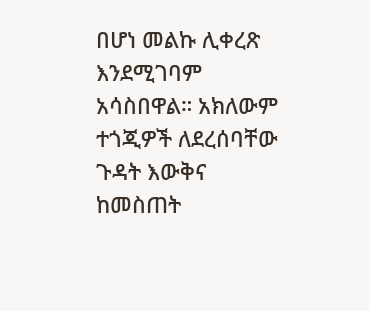በሆነ መልኩ ሊቀረጽ እንደሚገባም አሳስበዋል። አክለውም ተጎጂዎች ለደረሰባቸው ጉዳት እውቅና ከመስጠት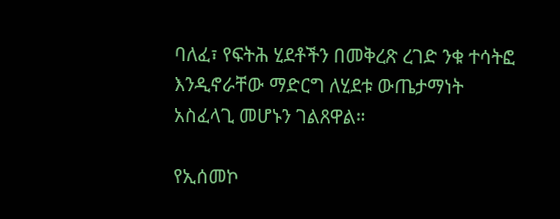ባለፈ፣ የፍትሕ ሂደቶችን በመቅረጽ ረገድ ንቁ ተሳትፎ እንዲኖራቸው ማድርግ ለሂደቱ ውጤታማነት አስፈላጊ መሆኑን ገልጸዋል።

የኢሰመኮ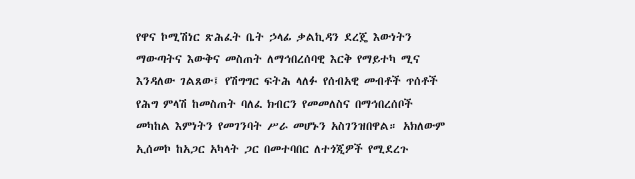የዋና ኮሚሽነር ጽሕፈት ቤት ኃላፊ ቃልኪዳን ደረጄ እውነትን ማውጣትና እውቅና መስጠት ለማኅበረሰባዊ እርቅ የማይተካ ሚና እንዳለው ገልጸው፤ የሽግግር ፍትሕ ላለፉ የሰብአዊ መብቶች ጥሰቶች የሕግ ምላሽ ከመስጠት ባለፈ ክብርን የመመለስና በማኅበረሰቦች መካከል እምነትን የመገንባት ሥራ መሆኑን አስገንዝበዋል። አክለውም ኢሰመኮ ከአጋር አካላት ጋር በመተባበር ለተጎጂዎች የሚደረጉ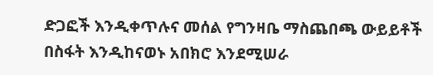ድጋፎች እንዲቀጥሉና መሰል የግንዛቤ ማስጨበጫ ውይይቶች በስፋት እንዲከናወኑ አበክሮ እንደሚሠራ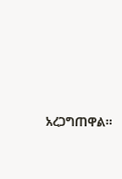አረጋግጠዋል።